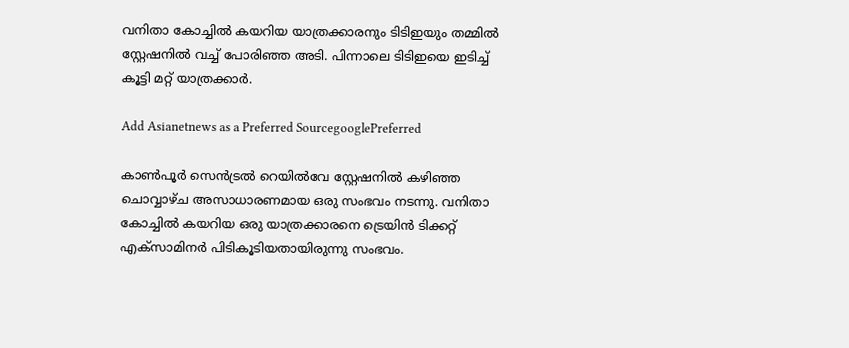വനിതാ കോച്ചില്‍ കയറിയ യാത്രക്കാരനും ടിടിഇയും തമ്മില്‍ സ്റ്റേഷനില്‍ വച്ച് പോരിഞ്ഞ അടി. പിന്നാലെ ടിടിഇയെ ഇടിച്ച് കൂട്ടി മറ്റ് യാത്രക്കാര്‍.

Add Asianetnews as a Preferred SourcegooglePreferred

കാണ്‍പൂര്‍ സെൻട്രൽ റെയില്‍വേ സ്റ്റേഷനില്‍ കഴിഞ്ഞ ചൊവ്വാഴ്ച അസാധാരണമായ ഒരു സംഭവം നടന്നു. വനിതാ കോച്ചില്‍ കയറിയ ഒരു യാത്രക്കാരനെ ട്രെയിൻ ടിക്കറ്റ് എക്സാമിനർ പിടികൂടിയതായിരുന്നു സംഭവം.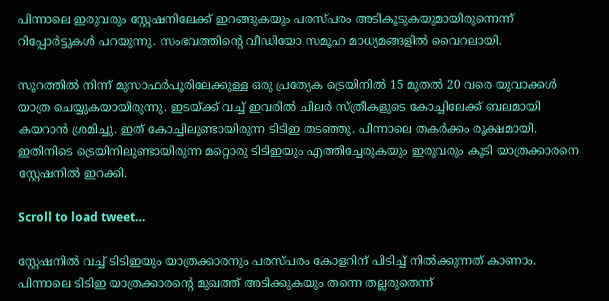പിന്നാലെ ഇരുവരും സ്റ്റേഷനിലേക്ക് ഇറങ്ങുകയും പരസ്പരം അടികൂടുകയുമായിരുന്നെന്ന് റിപ്പോര്‍ട്ടുകൾ പറയുന്നു. സംഭവത്തിന്‍റെ വീഡിയോ സമൂഹ മാധ്യമങ്ങളില്‍ വൈറലായി.

സൂറത്തിൽ നിന്ന് മുസാഫർപൂരിലേക്കുള്ള ഒരു പ്രത്യേക ട്രെയിനിൽ 15 മുതൽ 20 വരെ യുവാക്കൾ യാത്ര ചെയ്യുകയായിരുന്നു. ഇടയ്ക്ക് വച്ച് ഇവരില്‍ ചിലര്‍ സ്ത്രീകളുടെ കോച്ചിലേക്ക് ബലമായി കയറാന്‍ ശ്രമിച്ചു. ഇത് കോച്ചിലുണ്ടായിരുന്ന ടിടിഇ തടഞ്ഞു. പിന്നാലെ തകര്‍ക്കം രൂക്ഷമായി. ഇതിനിടെ ട്രെയിനിലുണ്ടായിരുന്ന മറ്റൊരു ടിടിഇയും എത്തിച്ചേരുകയും ഇരുവരും കൂടി യാത്രക്കാരനെ സ്റ്റേഷനിൽ ഇറക്കി.

Scroll to load tweet…

സ്റ്റേഷനില്‍ വച്ച് ടിടിഇയും യാത്രക്കാരനും പരസ്പരം കോളറിന് പിടിച്ച് നില്‍ക്കുന്നത് കാണാം. പിന്നാലെ ടിടിഇ യാത്രക്കാരന്‍റെ മുഖത്ത് അടിക്കുകയും തന്നെ തല്ലരുതെന്ന്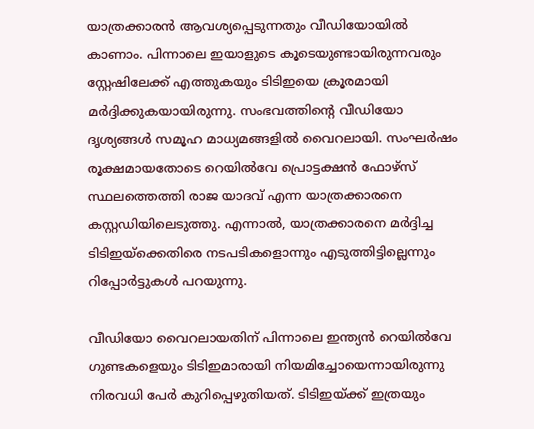യാത്രക്കാരന്‍ ആവശ്യപ്പെടുന്നതും വീഡിയോയില്‍ കാണാം. പിന്നാലെ ഇയാളുടെ കൂടെയുണ്ടായിരുന്നവരും സ്റ്റേഷിലേക്ക് എത്തുകയും ടിടിഇയെ ക്രൂരമായി മര്‍ദ്ദിക്കുകയായിരുന്നു. സംഭവത്തിന്‍റെ വീഡിയോ ദൃശ്യങ്ങൾ സമൂഹ മാധ്യമങ്ങളില്‍ വൈറലായി. സംഘര്‍ഷം രൂക്ഷമായതോടെ റെയിൽവേ പ്രൊട്ടക്ഷൻ ഫോഴ്‌സ് സ്ഥലത്തെത്തി രാജ യാദവ് എന്ന യാത്രക്കാരനെ കസ്റ്റഡിയിലെടുത്തു. എന്നാല്‍, യാത്രക്കാരനെ മര്‍ദ്ദിച്ച ടിടിഇയ്ക്കെതിരെ നടപടികളൊന്നും എടുത്തിട്ടില്ലെന്നും റിപ്പോര്‍ട്ടുകൾ പറയുന്നു.

വീഡിയോ വൈറലായതിന് പിന്നാലെ ഇന്ത്യന്‍ റെയില്‍വേ ഗുണ്ടകളെയും ടിടിഇമാരായി നിയമിച്ചോയെന്നായിരുന്നു നിരവധി പേര്‍ കുറിപ്പെഴുതിയത്. ടിടിഇയ്ക്ക് ഇത്രയും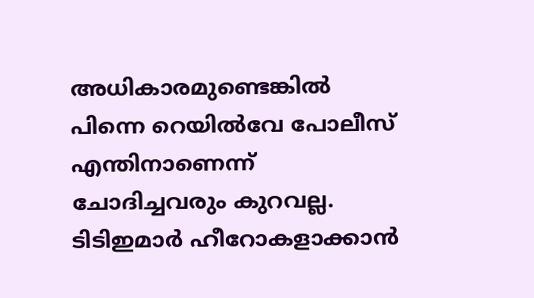അധികാരമുണ്ടെങ്കില്‍ പിന്നെ റെയില്‍വേ പോലീസ് എന്തിനാണെന്ന് ചോദിച്ചവരും കുറവല്ല. ടിടിഇമാര്‍ ഹീറോകളാക്കാന്‍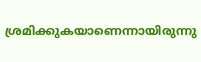ശ്രമിക്കുകയാണെന്നായിരുന്നു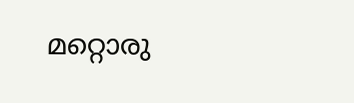മറ്റൊരു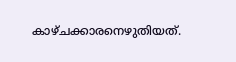കാഴ്ചക്കാരനെഴുതിയത്.